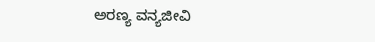ಅರಣ್ಯ ವನ್ಯಜೀವಿ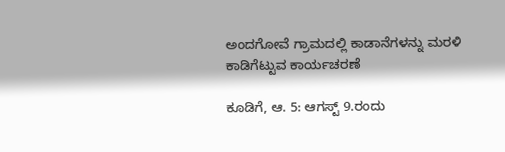ಅಂದಗೋವೆ ಗ್ರಾಮದಲ್ಲಿ ಕಾಡಾನೆಗಳನ್ನು ಮರಳಿ ಕಾಡಿಗೆಟ್ಟುವ ಕಾರ್ಯಚರಣೆ

ಕೂಡಿಗೆ, ಆ. 5: ಆಗಸ್ಟ್ 9.ರಂದು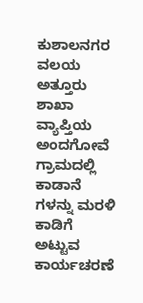ಕುಶಾಲನಗರ ವಲಯ ಅತ್ತೂರು ಶಾಖಾ ವ್ಯಾಪ್ತಿಯ ಅಂದಗೋವೆ ಗ್ರಾಮದಲ್ಲಿ ಕಾಡಾನೆ ಗಳನ್ನು ಮರಳಿ ಕಾಡಿಗೆ ಅಟ್ಟುವ ಕಾರ್ಯಚರಣೆ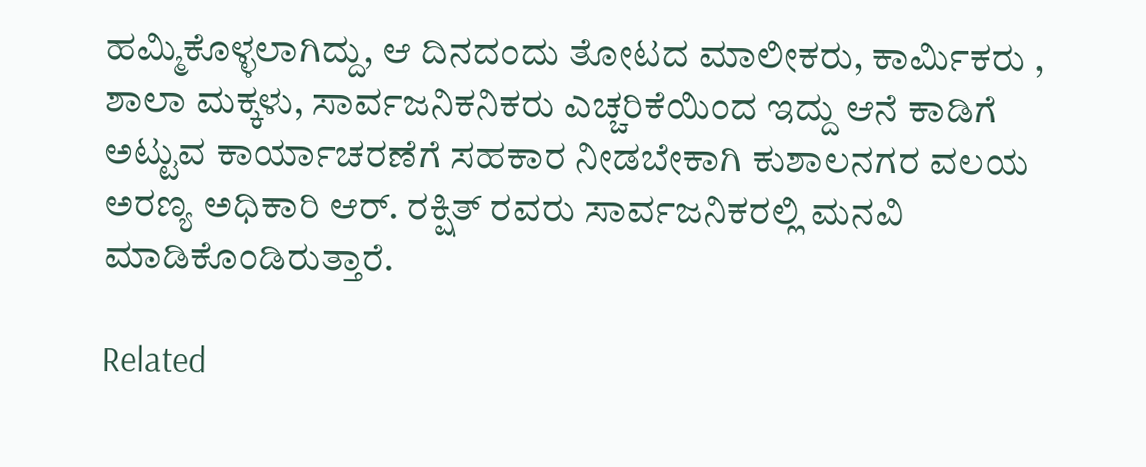ಹಮ್ಮಿಕೊಳ್ಳಲಾಗಿದ್ದು, ಆ ದಿನದಂದು ತೋಟದ ಮಾಲೀಕರು, ಕಾರ್ಮಿಕರು , ಶಾಲಾ ಮಕ್ಕಳು, ಸಾರ್ವಜನಿಕನಿಕರು ಎಚ್ಚರಿಕೆಯಿಂದ ಇದ್ದು ಆನೆ ಕಾಡಿಗೆ ಅಟ್ಟುವ ಕಾರ್ಯಾಚರಣೆಗೆ ಸಹಕಾರ ನೀಡಬೇಕಾಗಿ ಕುಶಾಲನಗರ ವಲಯ ಅರಣ್ಯ ಅಧಿಕಾರಿ ಆರ್. ರಕ್ಷಿತ್ ರವರು ಸಾರ್ವಜನಿಕರಲ್ಲಿ ಮನವಿ ಮಾಡಿಕೊಂಡಿರುತ್ತಾರೆ.

Related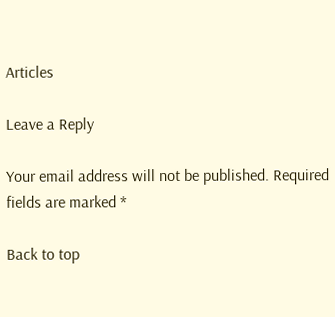Articles

Leave a Reply

Your email address will not be published. Required fields are marked *

Back to top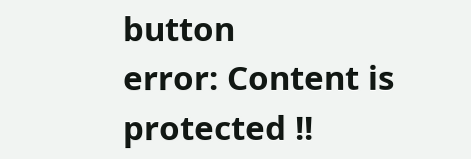button
error: Content is protected !!